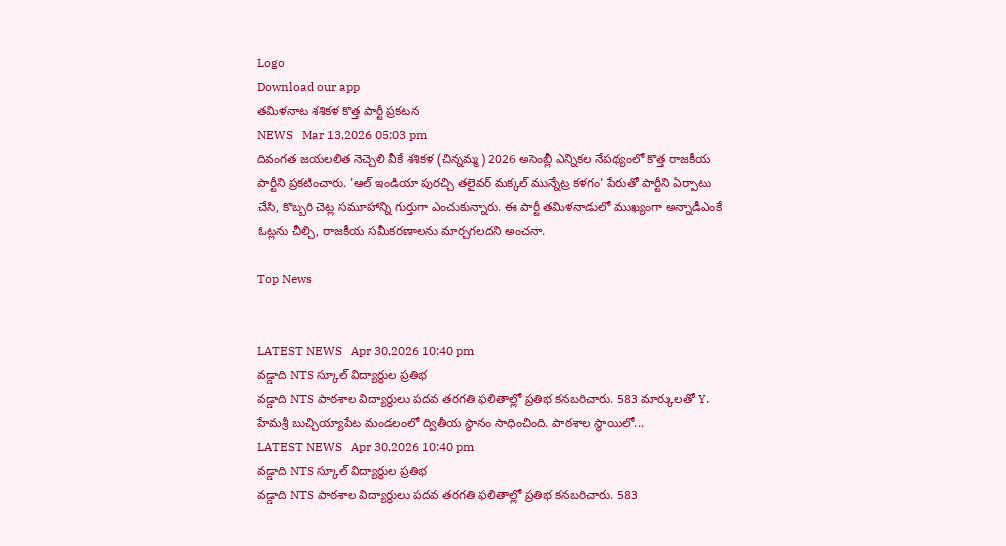Logo
Download our app
తమిళనాట శశికళ కొత్త పార్టీ ప్రకటన
NEWS   Mar 13,2026 05:03 pm
దివంగత జయలలిత నెచ్చెలి వీకే శశికళ (చిన్నమ్మ) 2026 అసెంబ్లీ ఎన్నికల నేపథ్యంలో కొత్త రాజకీయ పార్టీని ప్రకటించారు. 'ఆల్ ఇండియా పురచ్చి తలైవర్ మక్కల్ మున్నేట్ర కళగం' పేరుతో పార్టీని ఏర్పాటు చేసి, కొబ్బరి చెట్ల సమూహాన్ని గుర్తుగా ఎంచుకున్నారు. ఈ పార్టీ తమిళనాడులో ముఖ్యంగా అన్నాడీఎంకే ఓట్లను చీల్చి, రాజకీయ సమీకరణాలను మార్చగలదని అంచనా.

Top News


LATEST NEWS   Apr 30,2026 10:40 pm
వడ్డాది NTS స్కూల్ విద్యార్థుల ప్రతిభ
వడ్డాది NTS పాఠశాల విద్యార్థులు పదవ తరగతి ఫలితాల్లో ప్రతిభ కనబరిచారు. 583 మార్కులతో Y. హేమశ్రీ బుచ్చియ్యాపేట మండలంలో ద్వితీయ స్థానం సాధించింది. పాఠశాల స్థాయిలో...
LATEST NEWS   Apr 30,2026 10:40 pm
వడ్డాది NTS స్కూల్ విద్యార్థుల ప్రతిభ
వడ్డాది NTS పాఠశాల విద్యార్థులు పదవ తరగతి ఫలితాల్లో ప్రతిభ కనబరిచారు. 583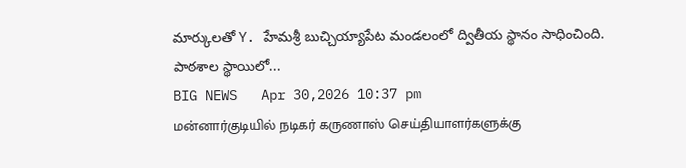మార్కులతో Y. హేమశ్రీ బుచ్చియ్యాపేట మండలంలో ద్వితీయ స్థానం సాధించింది. పాఠశాల స్థాయిలో...
BIG NEWS   Apr 30,2026 10:37 pm
மன்னார்குடியில் நடிகர் கருணாஸ் செய்தியாளர்களுக்கு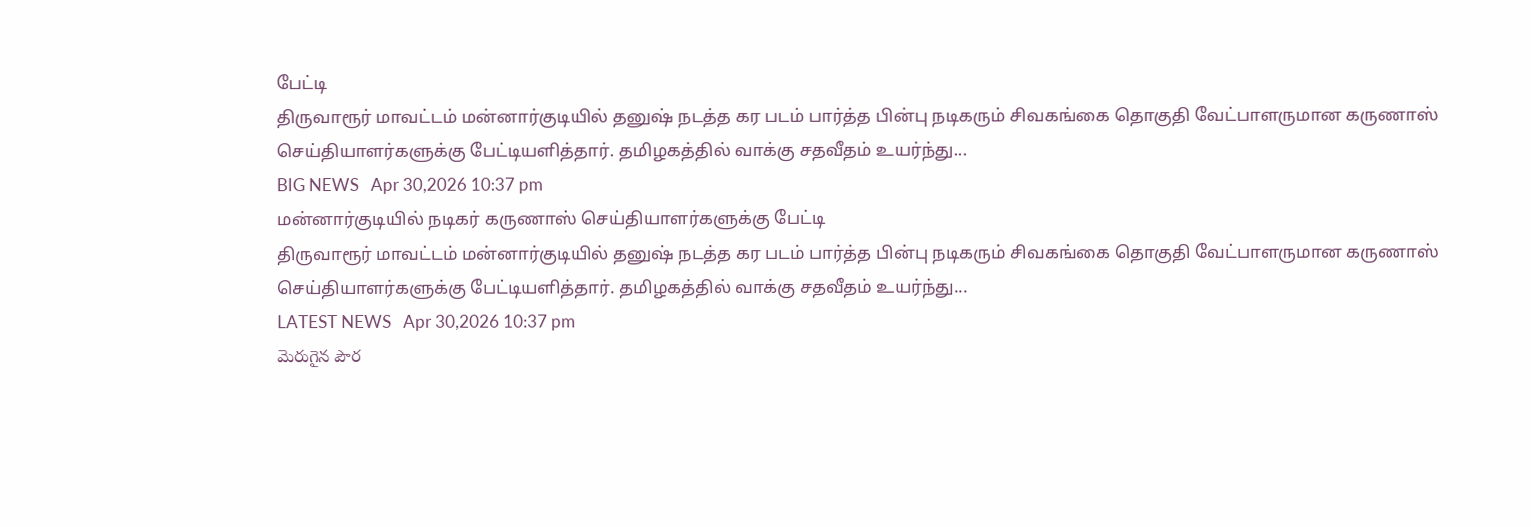பேட்டி
திருவாரூர் மாவட்டம் மன்னார்குடியில் தனுஷ் நடத்த கர படம் பார்த்த பின்பு நடிகரும் சிவகங்கை தொகுதி வேட்பாளருமான கருணாஸ் செய்தியாளர்களுக்கு பேட்டியளித்தார். தமிழகத்தில் வாக்கு சதவீதம் உயர்ந்து...
BIG NEWS   Apr 30,2026 10:37 pm
மன்னார்குடியில் நடிகர் கருணாஸ் செய்தியாளர்களுக்கு பேட்டி
திருவாரூர் மாவட்டம் மன்னார்குடியில் தனுஷ் நடத்த கர படம் பார்த்த பின்பு நடிகரும் சிவகங்கை தொகுதி வேட்பாளருமான கருணாஸ் செய்தியாளர்களுக்கு பேட்டியளித்தார். தமிழகத்தில் வாக்கு சதவீதம் உயர்ந்து...
LATEST NEWS   Apr 30,2026 10:37 pm
మెరుగైన పౌర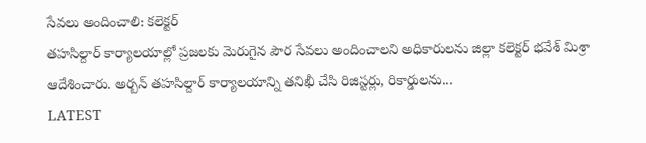సేవలు అందించాలి: కలెక్టర్
తహసిల్దార్ కార్యాలయాల్లో ప్రజలకు మెరుగైన పౌర సేవలు అందించాలని అధికారులను జిల్లా కలెక్టర్ భవేశ్ మిశ్రా ఆదేశించారు. అర్బన్ తహసిల్దార్ కార్యాలయాన్ని తనిఖీ చేసి రిజిస్టర్లు, రికార్డులను...
LATEST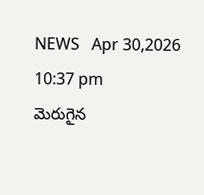NEWS   Apr 30,2026 10:37 pm
మెరుగైన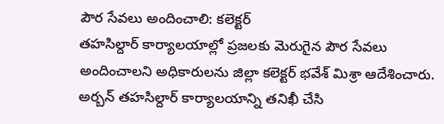పౌర సేవలు అందించాలి: కలెక్టర్
తహసిల్దార్ కార్యాలయాల్లో ప్రజలకు మెరుగైన పౌర సేవలు అందించాలని అధికారులను జిల్లా కలెక్టర్ భవేశ్ మిశ్రా ఆదేశించారు. అర్బన్ తహసిల్దార్ కార్యాలయాన్ని తనిఖీ చేసి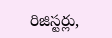రిజిస్టర్లు,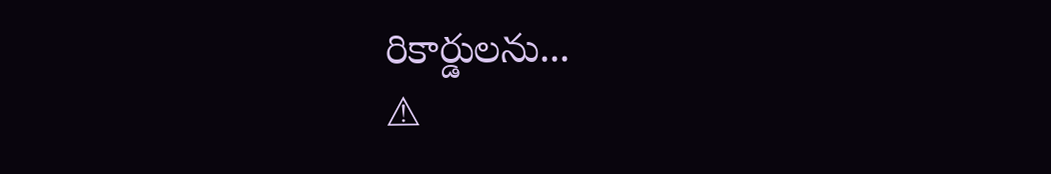రికార్డులను...
⚠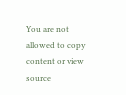You are not allowed to copy content or view source